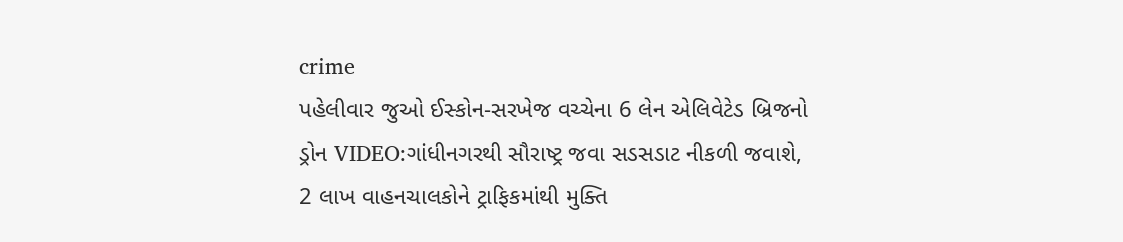crime
પહેલીવાર જુઓ ઈસ્કોન-સરખેજ વચ્ચેના 6 લેન એલિવેટેડ બ્રિજનો ડ્રોન VIDEO:ગાંધીનગરથી સૌરાષ્ટ્ર જવા સડસડાટ નીકળી જવાશે, 2 લાખ વાહનચાલકોને ટ્રાફિકમાંથી મુક્તિ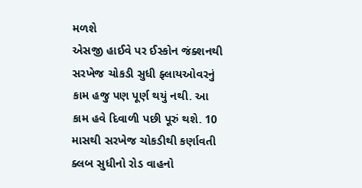મળશે
એસજી હાઈવે પર ઈસ્કોન જંક્શનથી સરખેજ ચોકડી સુધી ફ્લાયઓવરનું કામ હજુ પણ પૂર્ણ થયું નથી. આ કામ હવે દિવાળી પછી પૂરું થશે. 10 માસથી સરખેજ ચોકડીથી કર્ણાવતી ક્લબ સુધીનો રોડ વાહનો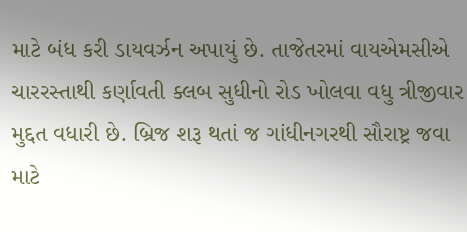માટે બંધ કરી ડાયવર્ઝન અપાયું છે. તાજેતરમાં વાયએમસીએ ચારરસ્તાથી કર્ણાવતી ક્લબ સુધીનો રોડ ખોલવા વધુ ત્રીજીવાર મુદ્દત વધારી છે. બ્રિજ શરૂ થતાં જ ગાંધીનગરથી સૌરાષ્ટ્ર જવા માટે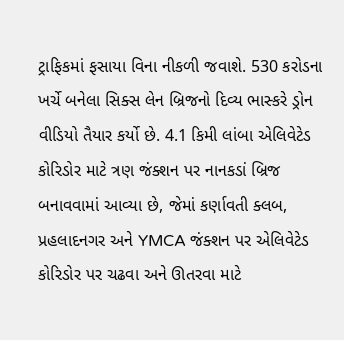ટ્રાફિકમાં ફસાયા વિના નીકળી જવાશે. 530 કરોડના ખર્ચે બનેલા સિક્સ લેન બ્રિજનો દિવ્ય ભાસ્કરે ડ્રોન વીડિયો તૈયાર કર્યો છે. 4.1 કિમી લાંબા એલિવેટેડ કોરિડોર માટે ત્રણ જંક્શન પર નાનકડાં બ્રિજ બનાવવામાં આવ્યા છે, જેમાં કર્ણાવતી ક્લબ, પ્રહલાદનગર અને YMCA જંક્શન પર એલિવેટેડ કોરિડોર પર ચઢવા અને ઊતરવા માટે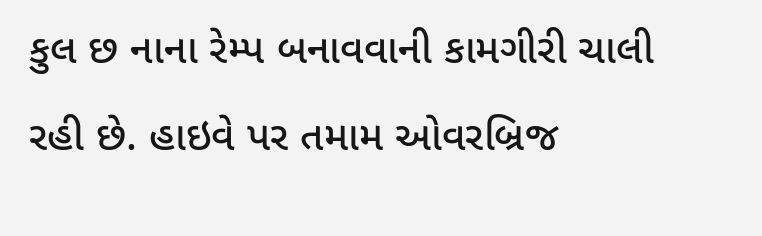કુલ છ નાના રેમ્પ બનાવવાની કામગીરી ચાલી રહી છે. હાઇવે પર તમામ ઓવરબ્રિજ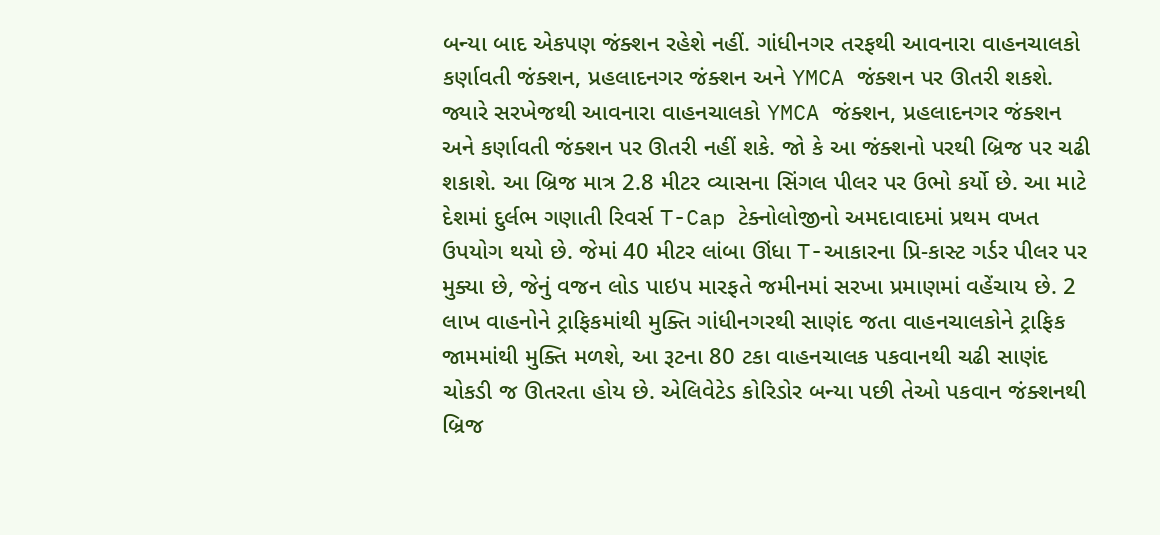બન્યા બાદ એકપણ જંક્શન રહેશે નહીં. ગાંધીનગર તરફથી આવનારા વાહનચાલકો કર્ણાવતી જંક્શન, પ્રહલાદનગર જંક્શન અને YMCA જંક્શન પર ઊતરી શકશે. જ્યારે સરખેજથી આવનારા વાહનચાલકો YMCA જંક્શન, પ્રહલાદનગર જંક્શન અને કર્ણાવતી જંક્શન પર ઊતરી નહીં શકે. જો કે આ જંક્શનો પરથી બ્રિજ પર ચઢી શકાશે. આ બ્રિજ માત્ર 2.8 મીટર વ્યાસના સિંગલ પીલર પર ઉભો કર્યો છે. આ માટે દેશમાં દુર્લભ ગણાતી રિવર્સ T-Cap ટેક્નોલોજીનો અમદાવાદમાં પ્રથમ વખત ઉપયોગ થયો છે. જેમાં 40 મીટર લાંબા ઊંધા T-આકારના પ્રિ-કાસ્ટ ગર્ડર પીલર પર મુક્યા છે, જેનું વજન લોડ પાઇપ મારફતે જમીનમાં સરખા પ્રમાણમાં વહેંચાય છે. 2 લાખ વાહનોને ટ્રાફિકમાંથી મુક્તિ ગાંધીનગરથી સાણંદ જતા વાહનચાલકોને ટ્રાફિક જામમાંથી મુક્તિ મળશે, આ રૂટના 80 ટકા વાહનચાલક પકવાનથી ચઢી સાણંદ ચોકડી જ ઊતરતા હોય છે. એલિવેટેડ કોરિડોર બન્યા પછી તેઓ પકવાન જંક્શનથી બ્રિજ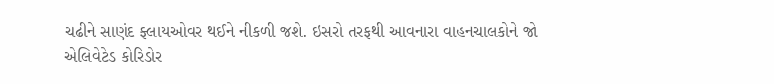ચઢીને સાણંદ ફ્લાયઓવર થઈને નીકળી જશે. ઇસરો તરફથી આવનારા વાહનચાલકોને જો એલિવેટેડ કોરિડોર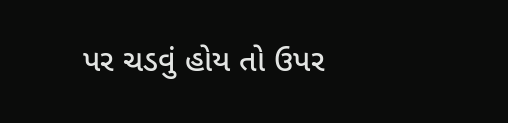પર ચડવું હોય તો ઉપર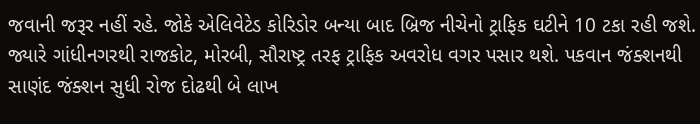જવાની જરૂર નહીં રહે. જોકે એલિવેટેડ કોરિડોર બન્યા બાદ બ્રિજ નીચેનો ટ્રાફિક ઘટીને 10 ટકા રહી જશે. જ્યારે ગાંધીનગરથી રાજકોટ, મોરબી, સૌરાષ્ટ્ર તરફ ટ્રાફિક અવરોધ વગર પસાર થશે. પકવાન જંક્શનથી સાણંદ જંક્શન સુધી રોજ દોઢથી બે લાખ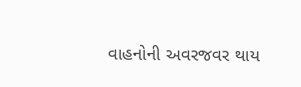વાહનોની અવરજવર થાય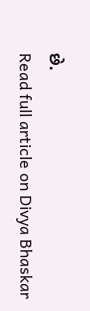છે.
Read full article on Divya Bhaskar